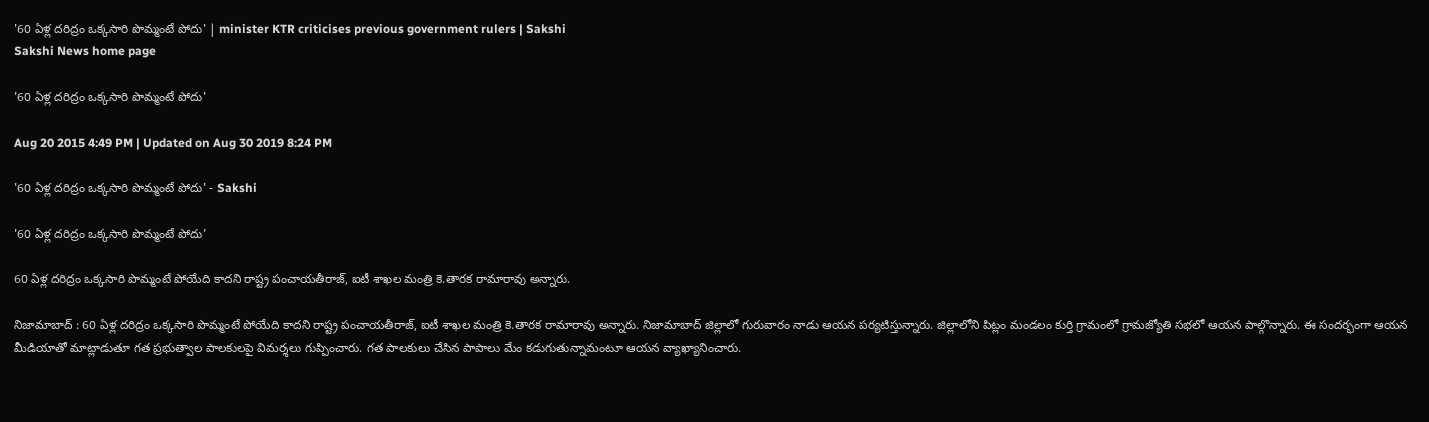'60 ఏళ్ల దరిద్రం ఒక్కసారి పొమ్మంటే పోదు' | minister KTR criticises previous government rulers | Sakshi
Sakshi News home page

'60 ఏళ్ల దరిద్రం ఒక్కసారి పొమ్మంటే పోదు'

Aug 20 2015 4:49 PM | Updated on Aug 30 2019 8:24 PM

'60 ఏళ్ల దరిద్రం ఒక్కసారి పొమ్మంటే పోదు' - Sakshi

'60 ఏళ్ల దరిద్రం ఒక్కసారి పొమ్మంటే పోదు'

60 ఏళ్ల దరిద్రం ఒక్కసారి పొమ్మంటే పోయేది కాదని రాష్ట్ర పంచాయతీరాజ్, ఐటీ శాఖల మంత్రి కె.తారక రామారావు అన్నారు.

నిజామాబాద్ : 60 ఏళ్ల దరిద్రం ఒక్కసారి పొమ్మంటే పోయేది కాదని రాష్ట్ర పంచాయతీరాజ్, ఐటీ శాఖల మంత్రి కె.తారక రామారావు అన్నారు. నిజామాబాద్ జిల్లాలో గురువారం నాడు ఆయన పర్యటిస్తున్నారు. జిల్లాలోని పిట్లం మండలం కుర్తి గ్రామంలో గ్రామజ్యోతి సభలో ఆయన పాల్గొన్నారు. ఈ సందర్భంగా ఆయన మీడియాతో మాట్లాడుతూ గత ప్రభుత్వాల పాలకులపై విమర్శలు గుప్పించారు. గత పాలకులు చేసిన పాపాలు మేం కడుగుతున్నామంటూ ఆయన వ్యాఖ్యానించారు.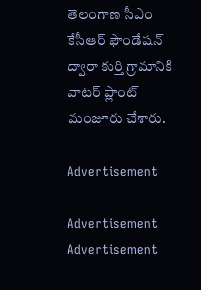తెలంగాణ సీఎం కేసీఆర్ ఫౌండేషన్ ద్వారా కుర్తి గ్రామానికి వాటర్ ప్లాంట్ మంజూరు చేశారు.

Advertisement

Advertisement
Advertisement